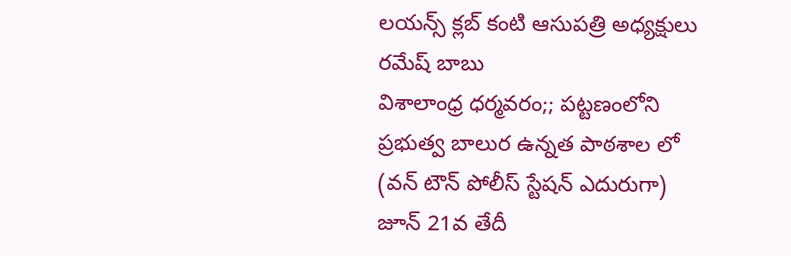లయన్స్ క్లబ్ కంటి ఆసుపత్రి అధ్యక్షులు రమేష్ బాబు
విశాలాంధ్ర ధర్మవరం;; పట్టణంలోని ప్రభుత్వ బాలుర ఉన్నత పాఠశాల లో (వన్ టౌన్ పోలీస్ స్టేషన్ ఎదురుగా) జూన్ 21వ తేదీ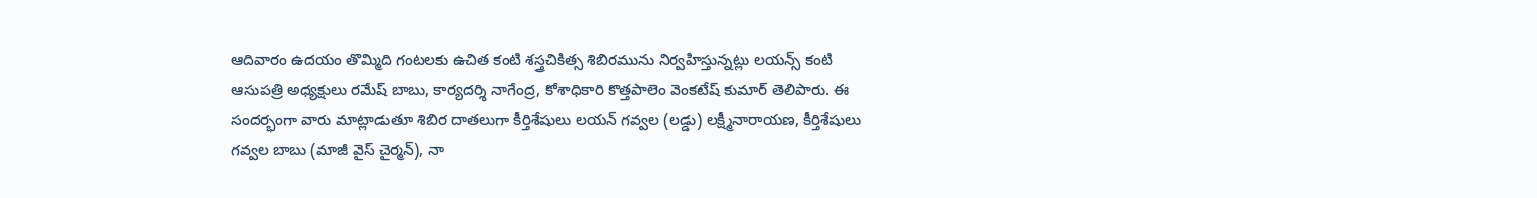ఆదివారం ఉదయం తొమ్మిది గంటలకు ఉచిత కంటి శస్త్రచికిత్స శిబిరమును నిర్వహిస్తున్నట్లు లయన్స్ కంటి ఆసుపత్రి అధ్యక్షులు రమేష్ బాబు, కార్యదర్శి నాగేంద్ర, కోశాధికారి కొత్తపాలెం వెంకటేష్ కుమార్ తెలిపారు. ఈ సందర్భంగా వారు మాట్లాడుతూ శిబిర దాతలుగా కీర్తిశేషులు లయన్ గవ్వల (లడ్డు) లక్ష్మీనారాయణ, కీర్తిశేషులు గవ్వల బాబు (మాజీ వైస్ చైర్మన్), నా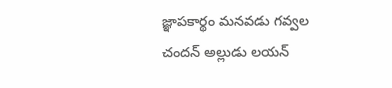జ్ఞాపకార్థం మనవడు గవ్వల చందన్ అల్లుడు లయన్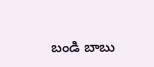బండి బాబు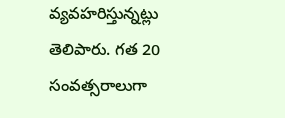వ్యవహరిస్తున్నట్లు తెలిపారు. గత 20 సంవత్సరాలుగా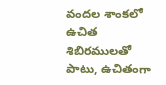వందల శాంకలో ఉచిత శిబిరములతో పాటు, ఉచితంగా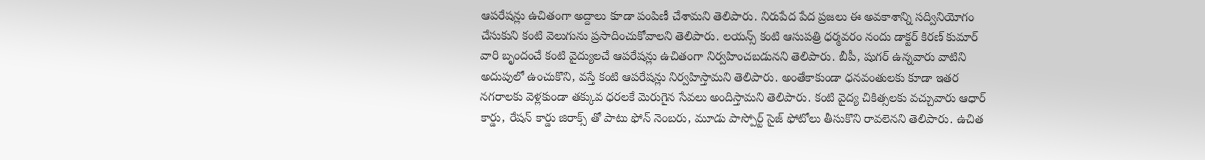ఆపరేషన్లు ఉచితంగా అద్దాలు కూడా పంపిణీ చేశామని తెలిపారు. నిరుపేద పేద ప్రజలు ఈ అవకాశాన్ని సద్వినియోగం చేసుకుని కంటి వెలుగును ప్రసాదించుకోవాలని తెలిపారు. లయన్స్ కంటి ఆసుపత్రి ధర్మవరం నందు డాక్టర్ కిరణ్ కుమార్ వారి బృందంచే కంటి వైద్యులచే ఆపరేషన్లు ఉచితంగా నిర్వహించబడునని తెలిపారు. బీపీ, షుగర్ ఉన్నవారు వాటిని అదుపులో ఉంచుకొని, వస్తే కంటి ఆపరేషన్లు నిర్వహిస్తామని తెలిపారు. అంతేకాకుండా ధనవంతులకు కూడా ఇతర నగరాలకు వెళ్లకుండా తక్కువ ధరలకే మెరుగైన సేవలు అందిస్తామని తెలిపారు. కంటి వైద్య చికిత్సలకు వచ్చువారు ఆధార్ కార్డు, రేషన్ కార్డు జిరాక్స్ తో పాటు ఫోన్ నెంబరు, మూడు పాస్పోర్ట్ సైజ్ ఫోటోలు తీసుకొని రావలెనని తెలిపారు. ఉచిత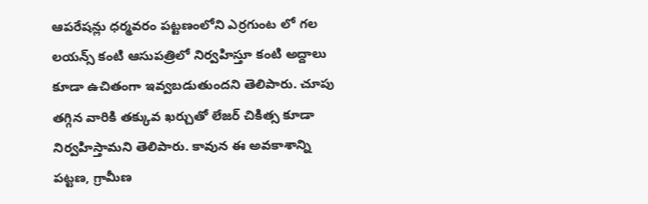ఆపరేషన్లు ధర్మవరం పట్టణంలోని ఎర్రగుంట లో గల లయన్స్ కంటి ఆసుపత్రిలో నిర్వహిస్తూ కంటి అద్దాలు కూడా ఉచితంగా ఇవ్వబడుతుందని తెలిపారు. చూపు తగ్గిన వారికి తక్కువ ఖర్చుతో లేజర్ చికిత్స కూడా నిర్వహిస్తామని తెలిపారు. కావున ఈ అవకాశాన్ని పట్టణ, గ్రామీణ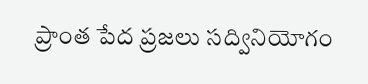ప్రాంత పేద ప్రజలు సద్వినియోగం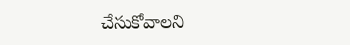చేసుకోవాలని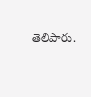తెలిపారు.